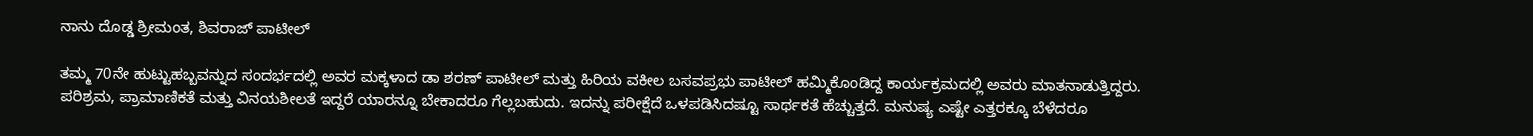ನಾನು ದೊಡ್ಡ ಶ್ರೀಮಂತ, ಶಿವರಾಜ್ ಪಾಟೀಲ್

ತಮ್ಮ 70ನೇ ಹುಟ್ಟುಹಬ್ಬವನ್ನುದ ಸಂದರ್ಭದಲ್ಲಿ ಅವರ ಮಕ್ಕಳಾದ ಡಾ ಶರಣ್ ಪಾಟೀಲ್ ಮತ್ತು ಹಿರಿಯ ವಕೀಲ ಬಸವಪ್ರಭು ಪಾಟೀಲ್ ಹಮ್ಮಿಕೊಂಡಿದ್ದ ಕಾರ್ಯಕ್ರಮದಲ್ಲಿ ಅವರು ಮಾತನಾಡುತ್ತಿದ್ದರು. ಪರಿಶ್ರಮ, ಪ್ರಾಮಾಣಿಕತೆ ಮತ್ತು ವಿನಯಶೀಲತೆ ಇದ್ದರೆ ಯಾರನ್ನೂ ಬೇಕಾದರೂ ಗೆಲ್ಲಬಹುದು. ಇದನ್ನು ಪರೀಕ್ಷೆದೆ ಒಳಪಡಿಸಿದಷ್ಟೂ ಸಾರ್ಥಕತೆ ಹೆಚ್ಚುತ್ತದೆ. ಮನುಷ್ಯ ಎಷ್ಟೇ ಎತ್ತರಕ್ಕೂ ಬೆಳೆದರೂ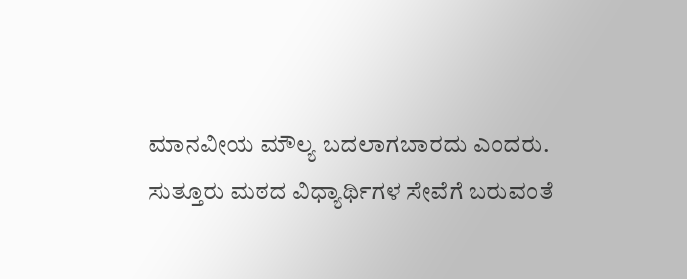ಮಾನವೀಯ ಮೌಲ್ಯ ಬದಲಾಗಬಾರದು ಎಂದರು.
ಸುತ್ತೂರು ಮಠದ ವಿಧ್ಯಾರ್ಥಿಗಳ ಸೇವೆಗೆ ಬರುವಂತೆ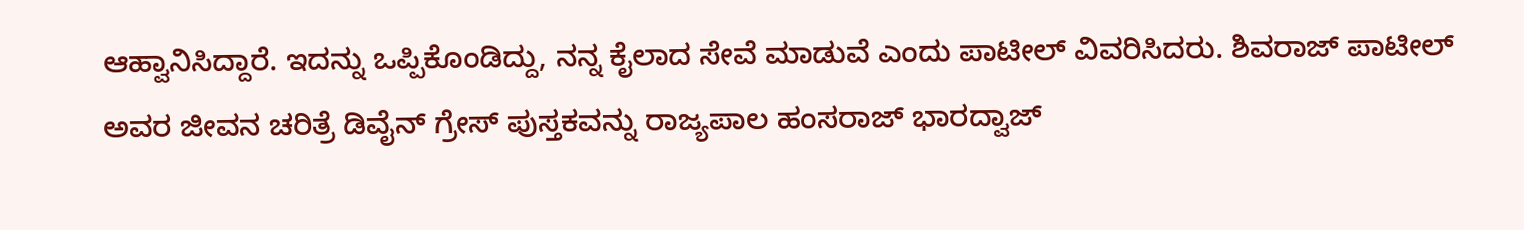ಆಹ್ವಾನಿಸಿದ್ದಾರೆ. ಇದನ್ನು ಒಪ್ಪಿಕೊಂಡಿದ್ದು, ನನ್ನ ಕೈಲಾದ ಸೇವೆ ಮಾಡುವೆ ಎಂದು ಪಾಟೀಲ್ ವಿವರಿಸಿದರು. ಶಿವರಾಜ್ ಪಾಟೀಲ್ ಅವರ ಜೀವನ ಚರಿತ್ರೆ ಡಿವೈನ್ ಗ್ರೇಸ್ ಪುಸ್ತಕವನ್ನು ರಾಜ್ಯಪಾಲ ಹಂಸರಾಜ್ ಭಾರದ್ವಾಜ್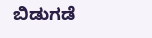ಬಿಡುಗಡೆ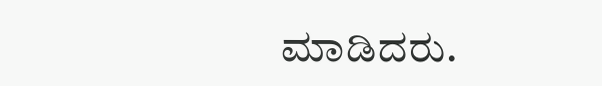ಮಾಡಿದರು.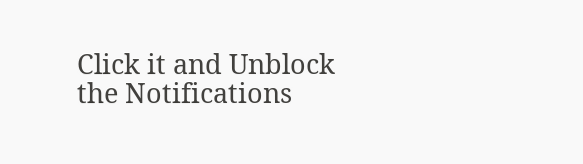Click it and Unblock the Notifications